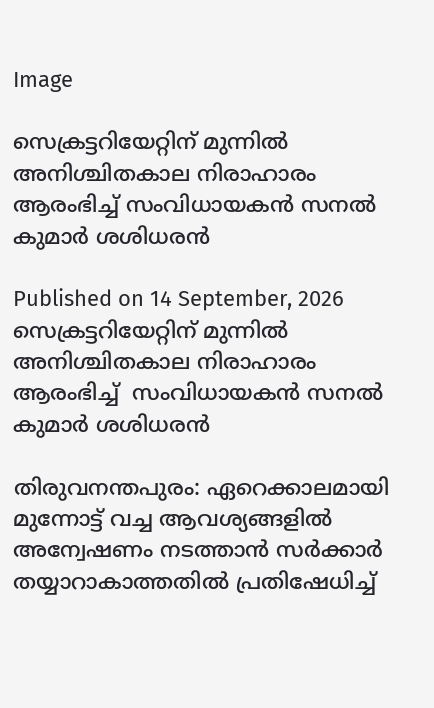Image

സെക്രട്ടറിയേറ്റിന് മുന്നിൽ അനിശ്ചിതകാല നിരാഹാരം ആരംഭിച്ച് സംവിധായകൻ സനൽ കുമാർ ശശിധരൻ

Published on 14 September, 2026
സെക്രട്ടറിയേറ്റിന് മുന്നിൽ അനിശ്ചിതകാല നിരാഹാരം ആരംഭിച്ച്  സംവിധായകൻ സനൽ കുമാർ ശശിധരൻ

തിരുവനന്തപുരം: ഏറെക്കാലമായി മുന്നോട്ട് വച്ച ആവശ്യങ്ങളിൽ അന്വേഷണം നടത്താൻ സർക്കാർ തയ്യാറാകാത്തതിൽ പ്രതിഷേധിച്ച്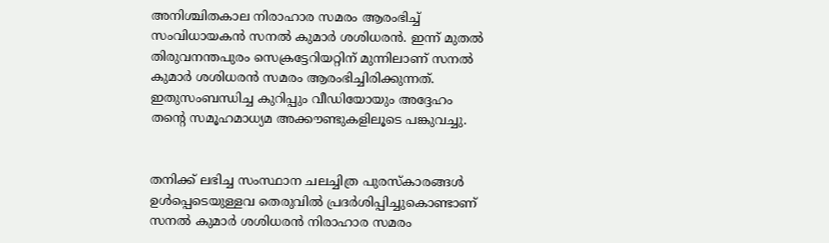അനിശ്ചിതകാല നിരാഹാര സമരം ആരംഭിച്ച് സംവിധായകൻ സനൽ കുമാർ ശശിധരൻ. ഇന്ന് മുതൽ തിരുവനന്തപുരം സെക്രട്ടേറിയറ്റിന് മുന്നിലാണ് സനൽ കുമാർ ശശിധരൻ സമരം ആരംഭിച്ചിരിക്കുന്നത്. ഇതുസംബന്ധിച്ച കുറിപ്പും വീഡിയോയും അദ്ദേഹം തന്റെ സമൂഹമാധ്യമ അക്കൗണ്ടുകളിലൂടെ പങ്കുവച്ചു.


തനിക്ക് ലഭിച്ച സംസ്ഥാന ചലച്ചിത്ര പുരസ്‌കാരങ്ങൾ ഉൾപ്പെടെയുള്ളവ തെരുവിൽ പ്രദർശിപ്പിച്ചുകൊണ്ടാണ് സനൽ കുമാർ ശശിധരൻ നിരാഹാര സമരം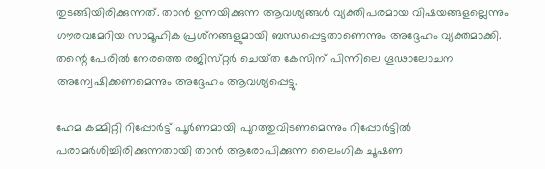തുടങ്ങിയിരിക്കുന്നത്. താൻ ഉന്നയിക്കുന്ന ആവശ്യങ്ങൾ വ്യക്തിപരമായ വിഷയങ്ങളല്ലെന്നും ഗൗരവമേറിയ സാമൂഹിക പ്രശ്‌നങ്ങളുമായി ബന്ധപ്പെട്ടതാണെന്നും അദ്ദേഹം വ്യക്തമാക്കി. തന്റെ പേരിൽ നേരത്തെ രജിസ്‌റ്റർ ചെയ്‌ത കേസിന് പിന്നിലെ ഗൂഢാലോചന അന്വേഷിക്കണമെന്നും അദ്ദേഹം ആവശ്യപ്പെട്ടു.

ഹേമ കമ്മിറ്റി റിപ്പോർട്ട് പൂർണമായി പുറത്തുവിടണമെന്നും റിപ്പോർട്ടിൽ പരാമർശിച്ചിരിക്കുന്നതായി താൻ ആരോപിക്കുന്ന ലൈംഗിക ചൂഷണ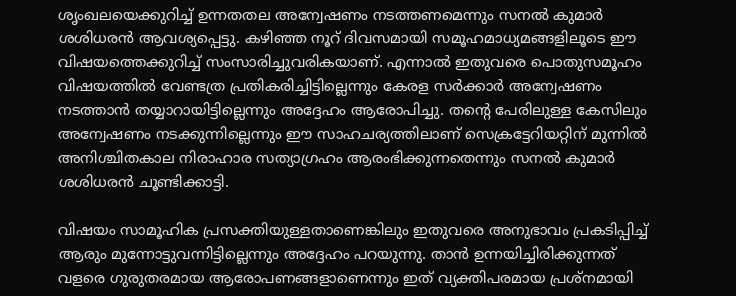ശൃംഖലയെക്കുറിച്ച് ഉന്നതതല അന്വേഷണം നടത്തണമെന്നും സനൽ കുമാർ ശശിധരൻ ആവശ്യപ്പെട്ടു. കഴിഞ്ഞ നൂറ് ദിവസമായി സമൂഹമാധ്യമങ്ങളിലൂടെ ഈ വിഷയത്തെക്കുറിച്ച് സംസാരിച്ചുവരികയാണ്. എന്നാൽ ഇതുവരെ പൊതുസമൂഹം വിഷയത്തിൽ വേണ്ടത്ര പ്രതികരിച്ചിട്ടില്ലെന്നും കേരള സർക്കാർ അന്വേഷണം നടത്താൻ തയ്യാറായിട്ടില്ലെന്നും അദ്ദേഹം ആരോപിച്ചു. തന്റെ പേരിലുള്ള കേസിലും അന്വേഷണം നടക്കുന്നില്ലെന്നും ഈ സാഹചര്യത്തിലാണ് സെക്രട്ടേറിയറ്റിന് മുന്നിൽ അനിശ്ചിതകാല നിരാഹാര സത്യാഗ്രഹം ആരംഭിക്കുന്നതെന്നും സനൽ കുമാർ ശശിധരൻ ചൂണ്ടിക്കാട്ടി.

വിഷയം സാമൂഹിക പ്രസക്തിയുള്ളതാണെങ്കിലും ഇതുവരെ അനുഭാവം പ്രകടിപ്പിച്ച് ആരും മുന്നോട്ടുവന്നിട്ടില്ലെന്നും അദ്ദേഹം പറയുന്നു. താൻ ഉന്നയിച്ചിരിക്കുന്നത് വളരെ ഗുരുതരമായ ആരോപണങ്ങളാണെന്നും ഇത് വ്യക്തിപരമായ പ്രശ്‌നമായി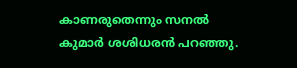കാണരുതെന്നും സനൽ കുമാർ ശശിധരൻ പറഞ്ഞു.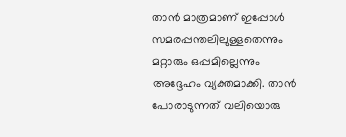താൻ മാത്രമാണ് ഇപ്പോൾ സമരപ്പന്തലിലുള്ളതെന്നും മറ്റാരും ഒപ്പമില്ലെന്നും അദ്ദേഹം വ്യക്തമാക്കി. താൻ പോരാടുന്നത് വലിയൊരു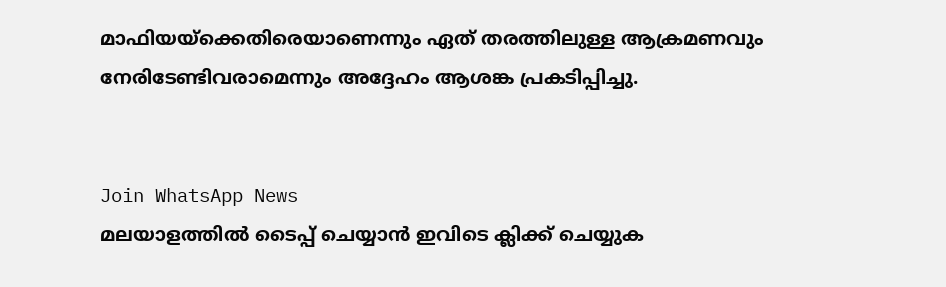മാഫിയയ്ക്കെതിരെയാണെന്നും ഏത് തരത്തിലുള്ള ആക്രമണവും നേരിടേണ്ടിവരാമെന്നും അദ്ദേഹം ആശങ്ക പ്രകടിപ്പിച്ചു.


Join WhatsApp News
മലയാളത്തില്‍ ടൈപ്പ് ചെയ്യാന്‍ ഇവിടെ ക്ലിക്ക് ചെയ്യുക